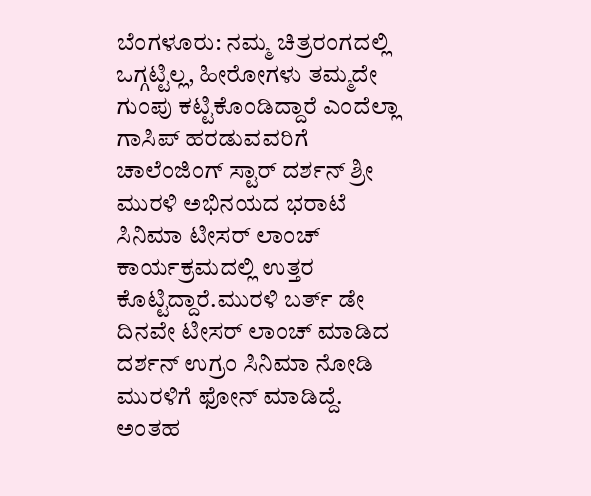ಬೆಂಗಳೂರು: ನಮ್ಮ ಚಿತ್ರರಂಗದಲ್ಲಿ ಒಗ್ಗಟ್ಟಿಲ್ಲ, ಹೀರೋಗಳು ತಮ್ಮದೇ ಗುಂಪು ಕಟ್ಟಿಕೊಂಡಿದ್ದಾರೆ ಎಂದೆಲ್ಲಾ ಗಾಸಿಪ್ ಹರಡುವವರಿಗೆ ಚಾಲೆಂಜಿಂಗ್ ಸ್ಟಾರ್ ದರ್ಶನ್ ಶ್ರೀ ಮುರಳಿ ಅಭಿನಯದ ಭರಾಟೆ ಸಿನಿಮಾ ಟೀಸರ್ ಲಾಂಚ್ ಕಾರ್ಯಕ್ರಮದಲ್ಲಿ ಉತ್ತರ ಕೊಟ್ಟಿದ್ದಾರೆ.ಮುರಳಿ ಬರ್ತ್ ಡೇ ದಿನವೇ ಟೀಸರ್ ಲಾಂಚ್ ಮಾಡಿದ ದರ್ಶನ್ ಉಗ್ರಂ ಸಿನಿಮಾ ನೋಡಿ ಮುರಳಿಗೆ ಫೋನ್ ಮಾಡಿದ್ದೆ. ಅಂತಹ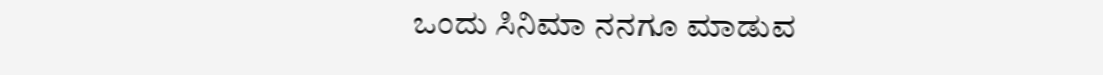ಒಂದು ಸಿನಿಮಾ ನನಗೂ ಮಾಡುವ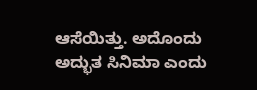ಆಸೆಯಿತ್ತು. ಅದೊಂದು ಅದ್ಭುತ ಸಿನಿಮಾ ಎಂದು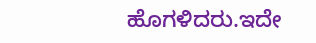ಹೊಗಳಿದರು.ಇದೇ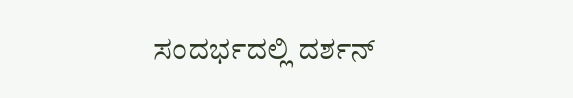ಸಂದರ್ಭದಲ್ಲಿ ದರ್ಶನ್